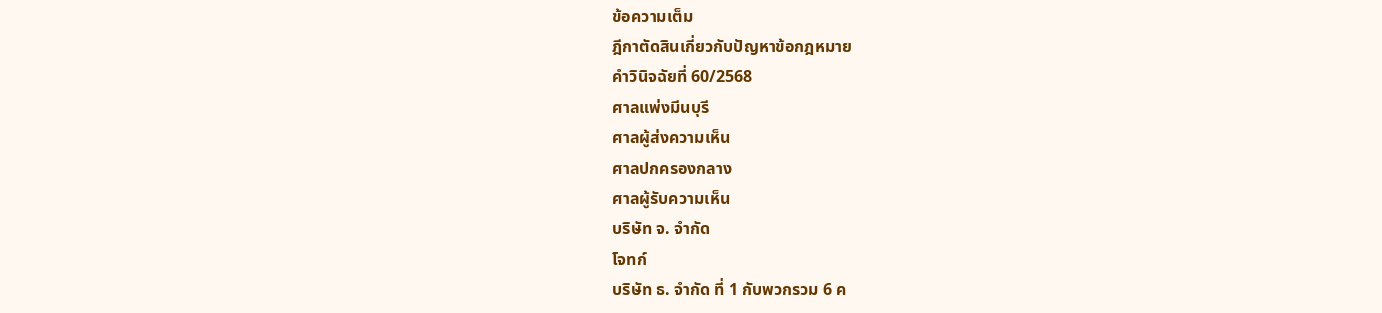ข้อความเต็ม
ฎีกาตัดสินเกี่ยวกับปัญหาข้อกฎหมาย
คำวินิจฉัยที่ 60/2568
ศาลแพ่งมีนบุรี
ศาลผู้ส่งความเห็น
ศาลปกครองกลาง
ศาลผู้รับความเห็น
บริษัท จ. จำกัด
โจทก์
บริษัท ธ. จำกัด ที่ 1 กับพวกรวม 6 ค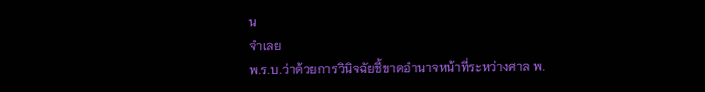น
จำเลย
พ.ร.บ.ว่าด้วยการวินิจฉัยชี้ขาดอำนาจหน้าที่ระหว่างศาล พ.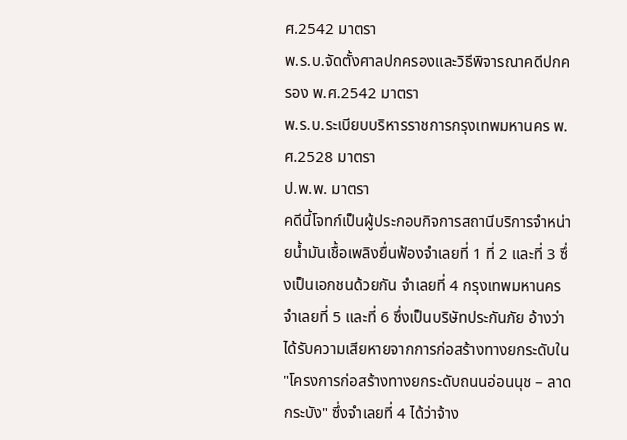ศ.2542 มาตรา
พ.ร.บ.จัดตั้งศาลปกครองและวิธีพิจารณาคดีปกครอง พ.ศ.2542 มาตรา
พ.ร.บ.ระเบียบบริหารราชการกรุงเทพมหานคร พ.ศ.2528 มาตรา
ป.พ.พ. มาตรา
คดีนี้โจทก์เป็นผู้ประกอบกิจการสถานีบริการจำหน่ายน้ำมันเชื้อเพลิงยื่นฟ้องจำเลยที่ 1 ที่ 2 และที่ 3 ซึ่งเป็นเอกชนด้วยกัน จำเลยที่ 4 กรุงเทพมหานคร จำเลยที่ 5 และที่ 6 ซึ่งเป็นบริษัทประกันภัย อ้างว่า ได้รับความเสียหายจากการก่อสร้างทางยกระดับใน "โครงการก่อสร้างทางยกระดับถนนอ่อนนุช – ลาดกระบัง" ซึ่งจำเลยที่ 4 ได้ว่าจ้าง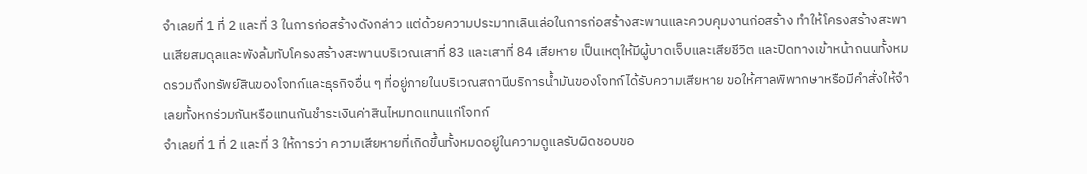จำเลยที่ 1 ที่ 2 และที่ 3 ในการก่อสร้างดังกล่าว แต่ด้วยความประมาทเลินเล่อในการก่อสร้างสะพานและควบคุมงานก่อสร้าง ทำให้โครงสร้างสะพานเสียสมดุลและพังล้มทับโครงสร้างสะพานบริเวณเสาที่ 83 และเสาที่ 84 เสียหาย เป็นเหตุให้มีผู้บาดเจ็บและเสียชีวิต และปิดทางเข้าหน้าถนนทั้งหมดรวมถึงทรัพย์สินของโจทก์และธุรกิจอื่น ๆ ที่อยู่ภายในบริเวณสถานีบริการน้ำมันของโจทก์ได้รับความเสียหาย ขอให้ศาลพิพากษาหรือมีคำสั่งให้จำเลยทั้งหกร่วมกันหรือแทนกันชำระเงินค่าสินไหมทดแทนแก่โจทก์
จำเลยที่ 1 ที่ 2 และที่ 3 ให้การว่า ความเสียหายที่เกิดขึ้นทั้งหมดอยู่ในความดูแลรับผิดชอบขอ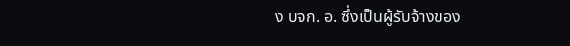ง บจก. อ. ซึ่งเป็นผู้รับจ้างของ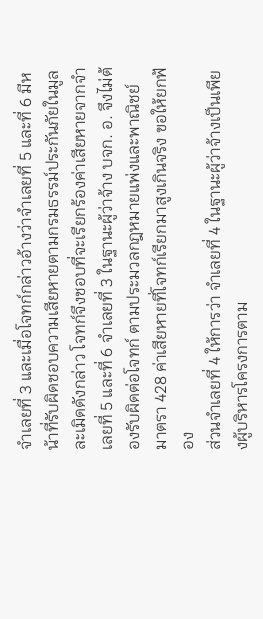จำเลยที่ 3 และเมื่อโจทก์กล่าวอ้างว่าจำเลยที่ 5 และที่ 6 มีหน้าที่รับผิดชอบความเสียหายตามกรมธรรม์ประกันภัยในมูลละเมิดดังกล่าว โจทก์จึงชอบที่จะเรียกร้องค่าเสียหายจากจำเลยที่ 5 และที่ 6 จำเลยที่ 3 ในฐานะผู้ว่าจ้าง บจก. อ. จึงไม่ต้องรับผิดต่อโจทก์ ตามประมวลกฎหมายแพ่งและพาณิชย์ มาตรา 428 ค่าเสียหายที่โจทก์เรียกมาสูงเกินจริง ขอให้ยกฟ้อง
ส่วนจำเลยที่ 4 ให้การว่า จำเลยที่ 4 ในฐานะผู้ว่าจ้างเป็นเพียงผู้บริหารโครงการตาม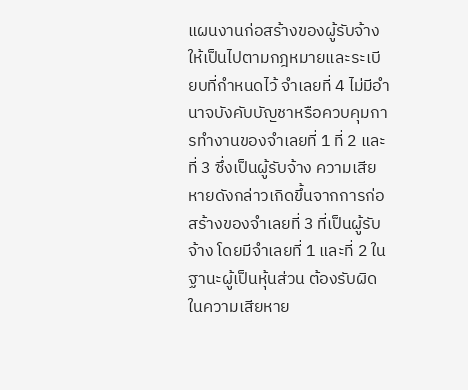แผนงานก่อสร้างของผู้รับจ้างให้เป็นไปตามกฎหมายและระเบียบที่กำหนดไว้ จำเลยที่ 4 ไม่มีอำนาจบังคับบัญชาหรือควบคุมการทำงานของจำเลยที่ 1 ที่ 2 และที่ 3 ซึ่งเป็นผู้รับจ้าง ความเสียหายดังกล่าวเกิดขึ้นจากการก่อสร้างของจำเลยที่ 3 ที่เป็นผู้รับจ้าง โดยมีจำเลยที่ 1 และที่ 2 ในฐานะผู้เป็นหุ้นส่วน ต้องรับผิดในความเสียหาย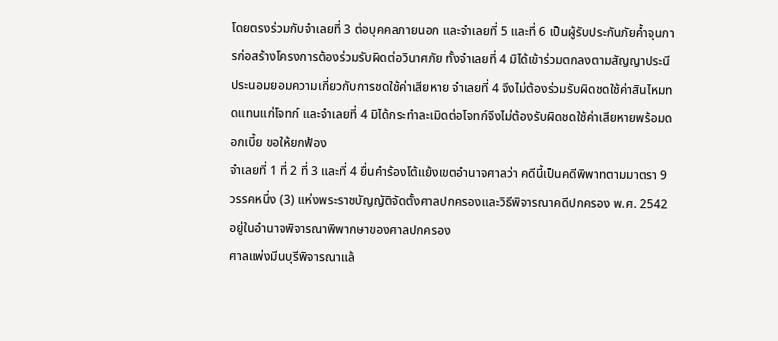โดยตรงร่วมกับจำเลยที่ 3 ต่อบุคคลภายนอก และจำเลยที่ 5 และที่ 6 เป็นผู้รับประกันภัยค้ำจุนการก่อสร้างโครงการต้องร่วมรับผิดต่อวินาศภัย ทั้งจำเลยที่ 4 มิได้เข้าร่วมตกลงตามสัญญาประนีประนอมยอมความเกี่ยวกับการชดใช้ค่าเสียหาย จำเลยที่ 4 จึงไม่ต้องร่วมรับผิดชดใช้ค่าสินไหมทดแทนแก่โจทก์ และจำเลยที่ 4 มิได้กระทำละเมิดต่อโจทก์จึงไม่ต้องรับผิดชดใช้ค่าเสียหายพร้อมดอกเบี้ย ขอให้ยกฟ้อง
จำเลยที่ 1 ที่ 2 ที่ 3 และที่ 4 ยื่นคำร้องโต้แย้งเขตอำนาจศาลว่า คดีนี้เป็นคดีพิพาทตามมาตรา 9 วรรคหนึ่ง (3) แห่งพระราชบัญญัติจัดตั้งศาลปกครองและวิธีพิจารณาคดีปกครอง พ.ศ. 2542 อยู่ในอำนาจพิจารณาพิพากษาของศาลปกครอง
ศาลแพ่งมีนบุรีพิจารณาแล้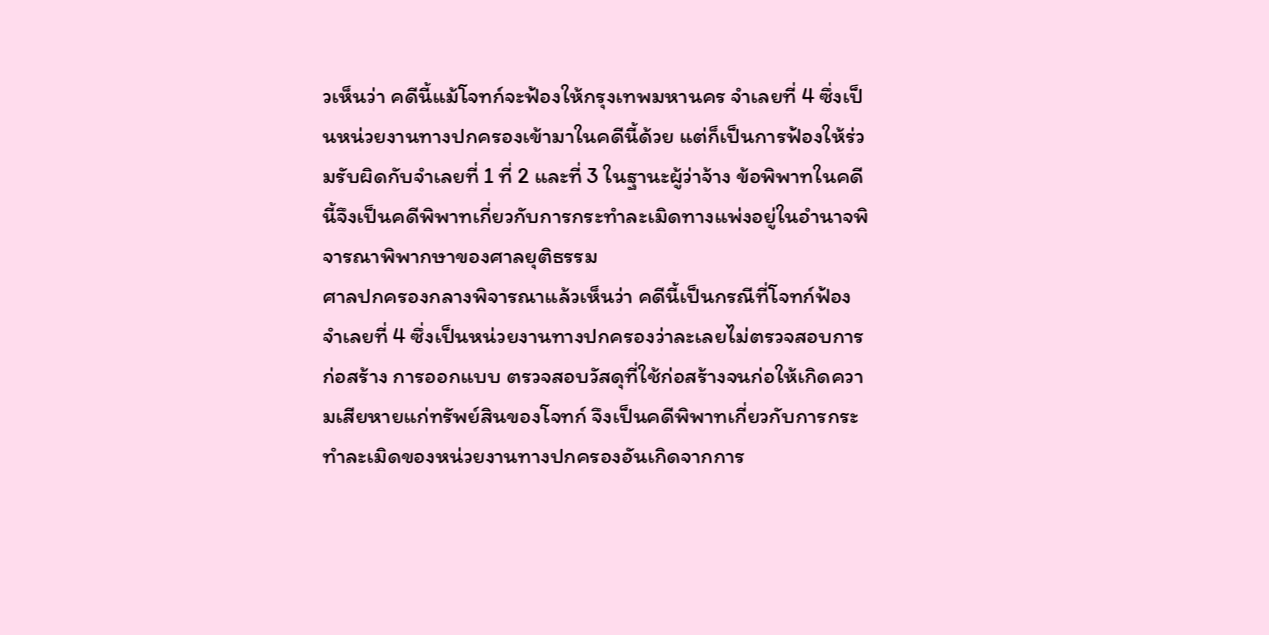วเห็นว่า คดีนี้แม้โจทก์จะฟ้องให้กรุงเทพมหานคร จำเลยที่ 4 ซึ่งเป็นหน่วยงานทางปกครองเข้ามาในคดีนี้ด้วย แต่ก็เป็นการฟ้องให้ร่วมรับผิดกับจำเลยที่ 1 ที่ 2 และที่ 3 ในฐานะผู้ว่าจ้าง ข้อพิพาทในคดีนี้จึงเป็นคดีพิพาทเกี่ยวกับการกระทำละเมิดทางแพ่งอยู่ในอำนาจพิจารณาพิพากษาของศาลยุติธรรม
ศาลปกครองกลางพิจารณาแล้วเห็นว่า คดีนี้เป็นกรณีที่โจทก์ฟ้องจำเลยที่ 4 ซึ่งเป็นหน่วยงานทางปกครองว่าละเลยไม่ตรวจสอบการก่อสร้าง การออกแบบ ตรวจสอบวัสดุที่ใช้ก่อสร้างจนก่อให้เกิดความเสียหายแก่ทรัพย์สินของโจทก์ จึงเป็นคดีพิพาทเกี่ยวกับการกระทำละเมิดของหน่วยงานทางปกครองอันเกิดจากการ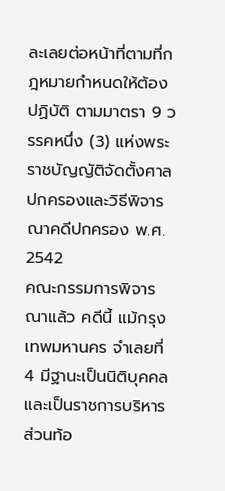ละเลยต่อหน้าที่ตามที่กฎหมายกำหนดให้ต้องปฏิบัติ ตามมาตรา 9 วรรคหนึ่ง (3) แห่งพระราชบัญญัติจัดตั้งศาลปกครองและวิธีพิจารณาคดีปกครอง พ.ศ. 2542
คณะกรรมการพิจารณาแล้ว คดีนี้ แม้กรุงเทพมหานคร จำเลยที่ 4 มีฐานะเป็นนิติบุคคลและเป็นราชการบริหารส่วนท้อ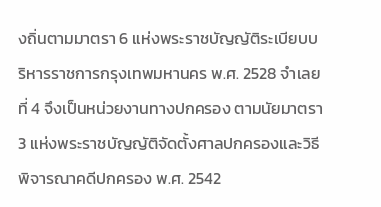งถิ่นตามมาตรา 6 แห่งพระราชบัญญัติระเบียบบริหารราชการกรุงเทพมหานคร พ.ศ. 2528 จำเลยที่ 4 จึงเป็นหน่วยงานทางปกครอง ตามนัยมาตรา 3 แห่งพระราชบัญญัติจัดตั้งศาลปกครองและวิธีพิจารณาคดีปกครอง พ.ศ. 2542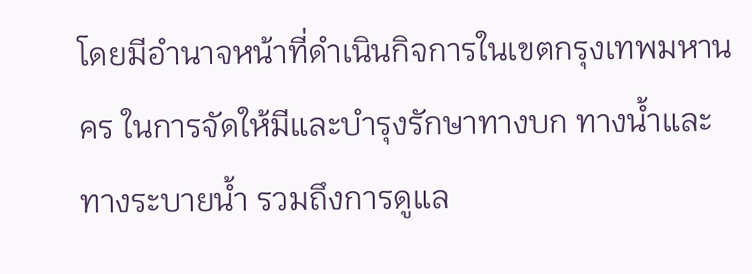โดยมีอำนาจหน้าที่ดำเนินกิจการในเขตกรุงเทพมหานคร ในการจัดให้มีและบำรุงรักษาทางบก ทางน้ำและทางระบายน้ำ รวมถึงการดูแล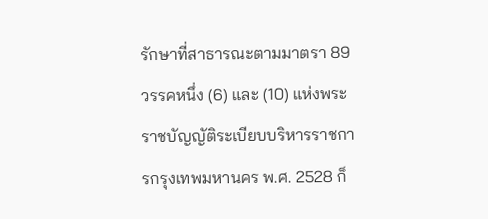รักษาที่สาธารณะตามมาตรา 89 วรรคหนึ่ง (6) และ (10) แห่งพระราชบัญญัติระเบียบบริหารราชการกรุงเทพมหานคร พ.ศ. 2528 ก็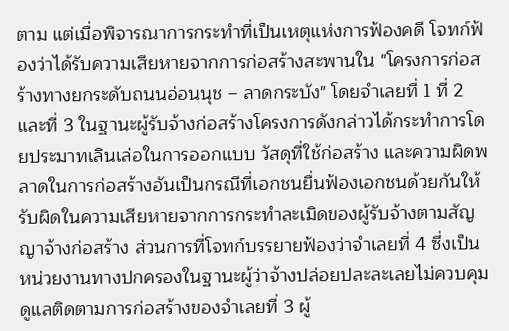ตาม แต่เมื่อพิจารณาการกระทำที่เป็นเหตุแห่งการฟ้องคดี โจทก์ฟ้องว่าได้รับความเสียหายจากการก่อสร้างสะพานใน "โครงการก่อสร้างทางยกระดับถนนอ่อนนุช – ลาดกระบัง" โดยจำเลยที่ 1 ที่ 2 และที่ 3 ในฐานะผู้รับจ้างก่อสร้างโครงการดังกล่าวได้กระทำการโดยประมาทเลินเล่อในการออกแบบ วัสดุที่ใช้ก่อสร้าง และความผิดพลาดในการก่อสร้างอันเป็นกรณีที่เอกชนยื่นฟ้องเอกชนด้วยกันให้รับผิดในความเสียหายจากการกระทำละเมิดของผู้รับจ้างตามสัญญาจ้างก่อสร้าง ส่วนการที่โจทก์บรรยายฟ้องว่าจำเลยที่ 4 ซึ่งเป็นหน่วยงานทางปกครองในฐานะผู้ว่าจ้างปล่อยปละละเลยไม่ควบคุมดูแลติดตามการก่อสร้างของจำเลยที่ 3 ผู้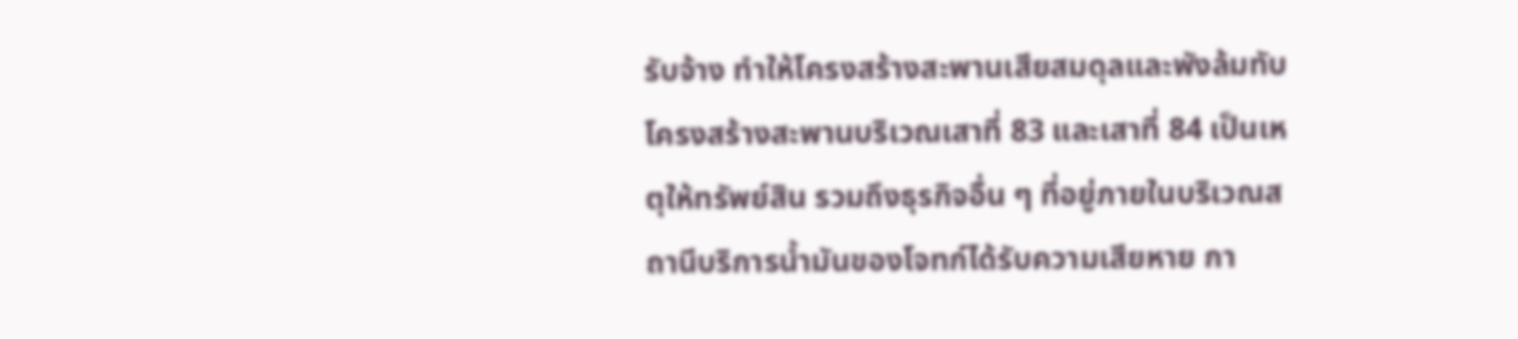รับจ้าง ทำให้โครงสร้างสะพานเสียสมดุลและพังล้มทับโครงสร้างสะพานบริเวณเสาที่ 83 และเสาที่ 84 เป็นเหตุให้ทรัพย์สิน รวมถึงธุรกิจอื่น ๆ ที่อยู่ภายในบริเวณสถานีบริการน้ำมันของโจทก์ได้รับความเสียหาย กา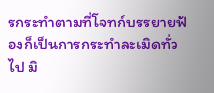รกระทำตามที่โจทก์บรรยายฟ้องก็เป็นการกระทำละเมิดทั่วไป มิ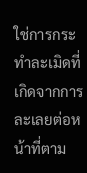ใช่การกระทำละเมิดที่เกิดจากการละเลยต่อหน้าที่ตาม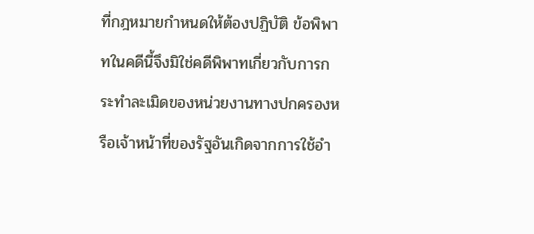ที่กฎหมายกำหนดให้ต้องปฏิบัติ ข้อพิพาทในคดีนี้จึงมิใช่คดีพิพาทเกี่ยวกับการกระทำละเมิดของหน่วยงานทางปกครองหรือเจ้าหน้าที่ของรัฐอันเกิดจากการใช้อำ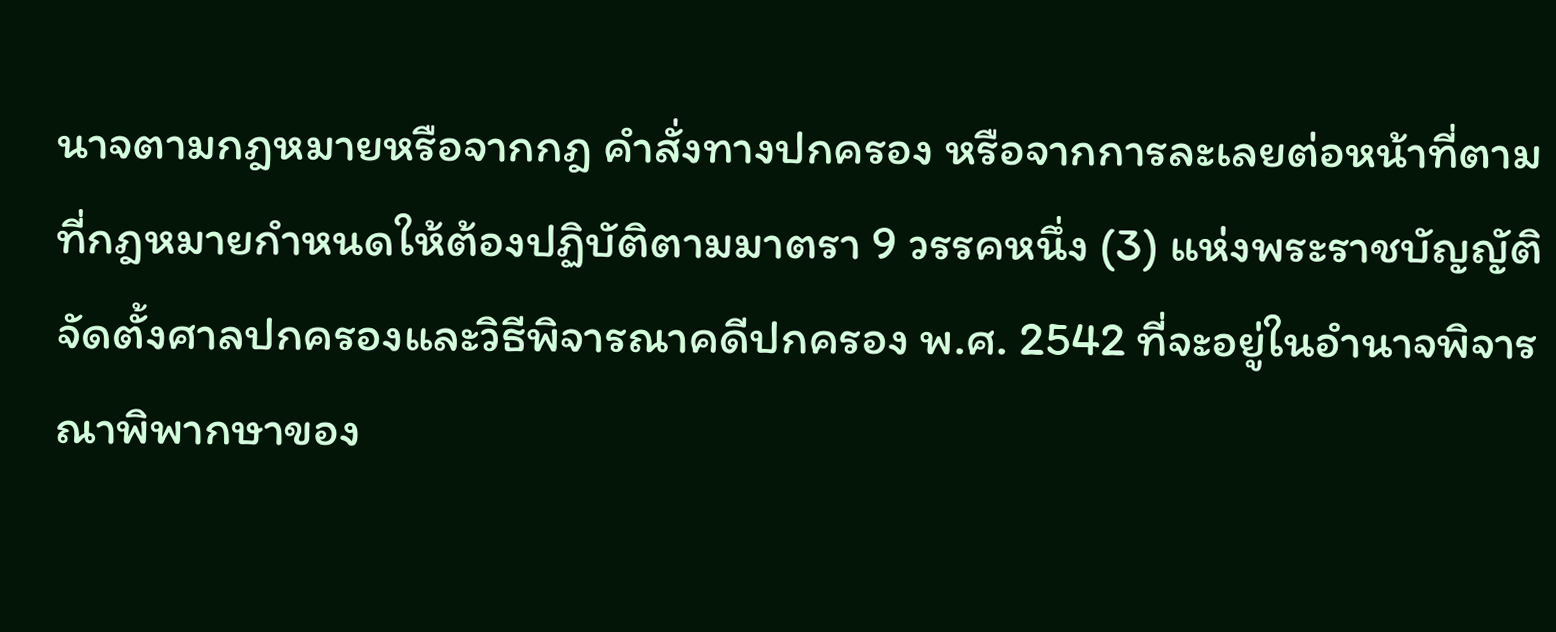นาจตามกฎหมายหรือจากกฎ คำสั่งทางปกครอง หรือจากการละเลยต่อหน้าที่ตามที่กฎหมายกำหนดให้ต้องปฏิบัติตามมาตรา 9 วรรคหนึ่ง (3) แห่งพระราชบัญญัติจัดตั้งศาลปกครองและวิธีพิจารณาคดีปกครอง พ.ศ. 2542 ที่จะอยู่ในอำนาจพิจารณาพิพากษาของ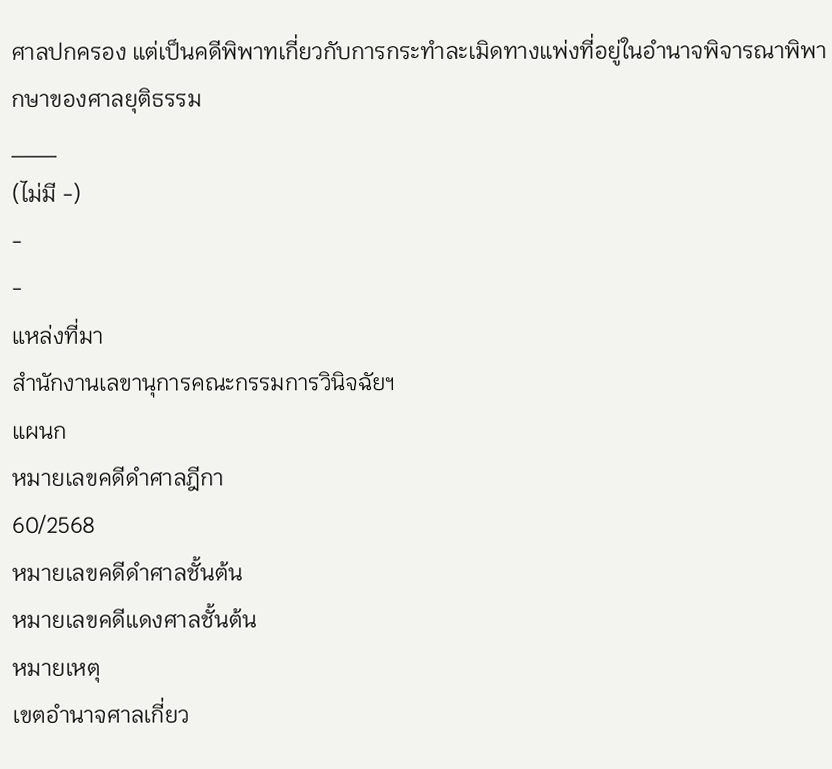ศาลปกครอง แต่เป็นคดีพิพาทเกี่ยวกับการกระทำละเมิดทางแพ่งที่อยู่ในอำนาจพิจารณาพิพากษาของศาลยุติธรรม
___
(ไม่มี -)
-
-
แหล่งที่มา
สำนักงานเลขานุการคณะกรรมการวินิจฉัยฯ
แผนก
หมายเลขคดีดำศาลฎีกา
60/2568
หมายเลขคดีดำศาลชั้นต้น
หมายเลขคดีแดงศาลชั้นต้น
หมายเหตุ
เขตอำนาจศาลเกี่ยว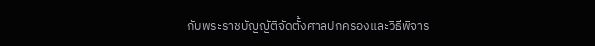กับพระราชบัญญัติจัดตั้งศาลปกครองและวิธีพิจาร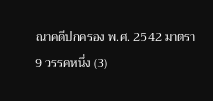ณาคดีปกครอง พ.ศ. 2542 มาตรา 9 วรรคหนึ่ง (3)